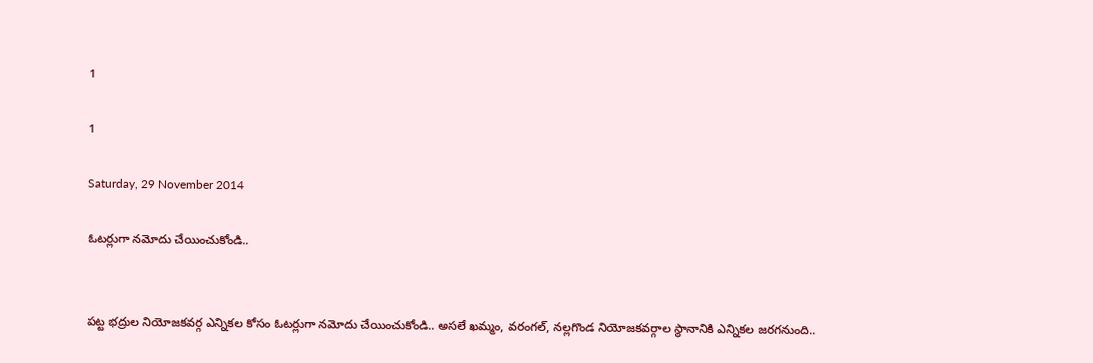1

1

Saturday, 29 November 2014

ఓట‌ర్లుగా న‌మోదు చేయించుకోండి..


ప‌ట్ట భ‌ద్రుల నియోజ‌క‌వ‌ర్గ ఎన్నిక‌ల కోసం ఓట‌ర్లుగా న‌మోదు చేయించుకోండి.. అస‌లే ఖ‌మ్మం, వ‌రంగ‌ల్‌, న‌ల్ల‌గొండ నియోజ‌క‌వ‌ర్గాల స్థానానికి ఎన్నిక‌ల జ‌ర‌గ‌నుంది..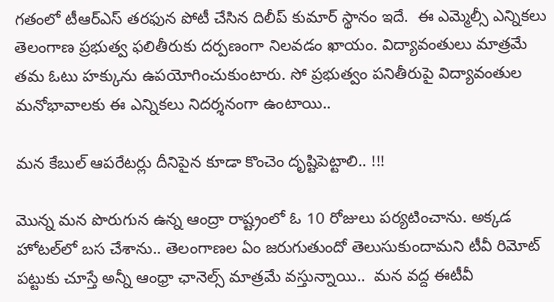గ‌తంలో టీఆర్ఎస్ త‌ర‌ఫున పోటీ చేసిన దిలీప్ కుమార్ స్థానం ఇదే.  ఈ ఎమ్మెల్సీ ఎన్నిక‌లు తెలంగాణ ప్ర‌భుత్వ ఫ‌లితీరుకు ద‌ర్ప‌ణంగా నిల‌వ‌డం ఖాయం. విద్యావంతులు మాత్ర‌మే త‌మ ఓటు హ‌క్కును ఉప‌యోగించుకుంటారు. సో ప్ర‌భుత్వం ప‌నితీరుపై విద్యావంతుల మ‌నోభావాల‌కు ఈ ఎన్నిక‌లు నిద‌ర్శ‌నంగా ఉంటాయి..

మ‌న కేబుల్ ఆప‌రేట‌ర్లు దీనిపైన కూడా కొంచెం దృష్టిపెట్టాలి.. !!!

మొన్న మ‌న పొరుగున ఉన్న ఆంద్రా రాష్ట్రంలో ఓ 10 రోజులు ప‌ర్య‌టించాను. అక్క‌డ హోట‌ల్‌లో బ‌స చేశాను.. తెలంగాణ‌ల ఏం జ‌రుగుతుందో తెలుసుకుందామ‌ని టీవీ రిమోట్ ప‌ట్టుకు చూస్తే అన్నీ ఆంధ్రా ఛానెల్స్ మాత్ర‌మే వ‌స్తున్నాయి..  మ‌న వ‌ద్ద ఈటీవీ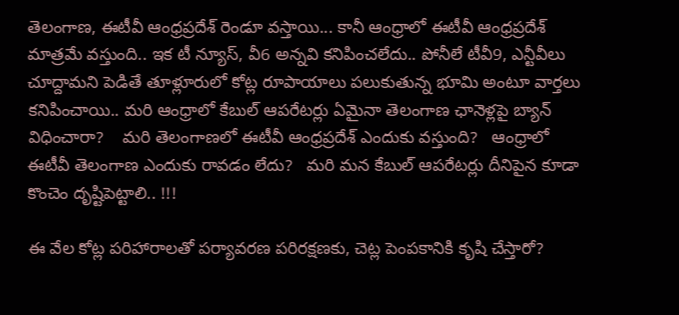తెలంగాణ‌, ఈటీవీ ఆంధ్ర‌ప్ర‌దేశ్ రెండూ వ‌స్తాయి... కానీ ఆంధ్రాలో ఈటీవీ ఆంధ్ర‌ప్ర‌దేశ్ మాత్ర‌మే వ‌స్తుంది.. ఇక టీ న్యూస్‌, వీ6 అన్న‌వి క‌నిపించ‌లేదు.. పోనీలే టీవీ9, ఎన్టీవీలు చూద్దామ‌ని పెడితే తూళ్లూరులో కోట్ల రూపాయాలు ప‌లుకుతున్న భూమి అంటూ వార్త‌లు క‌నిపించాయి.. మ‌రి ఆంధ్రాలో కేబుల్ ఆప‌రేట‌ర్లు ఏమైనా తెలంగాణ ఛానెళ్ల‌పై బ్యాన్ విధించారా?    మ‌రి తెలంగాణ‌లో ఈటీవీ ఆంధ్ర‌ప్ర‌దేశ్ ఎందుకు వ‌స్తుంది?   ఆంధ్రాలో ఈటీవీ తెలంగాణ ఎందుకు రావ‌డం లేదు?   మ‌రి మ‌న కేబుల్ ఆప‌రేట‌ర్లు దీనిపైన కూడా కొంచెం దృష్టిపెట్టాలి.. !!!

ఈ వేల కోట్ల ప‌రిహారాల‌తో ప‌ర్యావ‌ర‌ణ ప‌రిర‌క్ష‌ణ‌కు, చెట్ల పెంప‌కానికి కృషి చేస్తారో?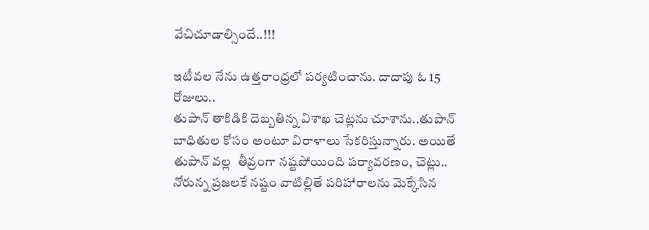వేచిచూడాల్సిందే..!!!

ఇటీవ‌ల‌ నేను ఉత్త‌రాంధ్ర‌లో ప‌ర్య‌టించాను. దాదాపు ఓ 15 రోజులు..
తుపాన్ తాకిడికి దెబ్బ‌తిన్న విశాఖ చెట్ల‌ను చూశాను..తుపాన్ బాధితుల కోసం అంటూ విరాళాలు సేక‌రిస్తున్నారు. అయితే తుపాన్ వ‌ల్ల  తీవ్రంగా న‌ష్ట‌పోయింది ప‌ర్యావ‌ర‌ణం, చెట్లు.. నోరున్న ప్ర‌జ‌ల‌కే న‌ష్టం వాటిల్లితే ప‌రిహారాల‌ను మెక్కేసిన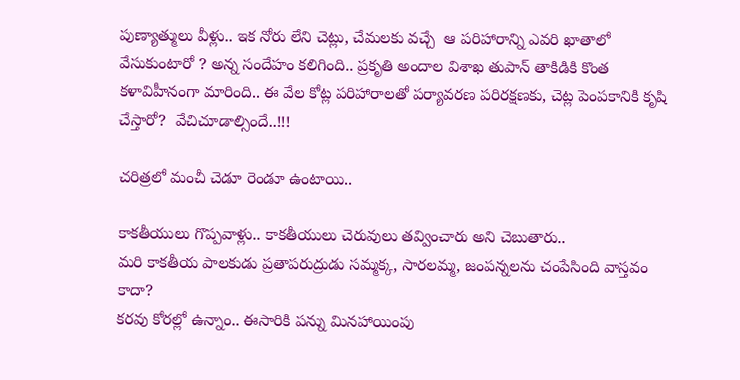పుణ్యాత్ములు వీళ్లు.. ఇక నోరు లేని చెట్లు, చేమ‌ల‌కు వ‌చ్చే  ఆ ప‌రిహారాన్ని ఎవ‌రి ఖాతాలో వేసుకుంటారో ? అన్న సందేహం క‌లిగింది.. ప్ర‌కృతి అందాల విశాఖ తుపాన్ తాకిడికి కొంత క‌ళావిహీనంగా మారింది.. ఈ వేల కోట్ల ప‌రిహారాల‌తో ప‌ర్యావ‌ర‌ణ ప‌రిర‌క్ష‌ణ‌కు, చెట్ల పెంప‌కానికి కృషి చేస్తారో?  వేచిచూడాల్సిందే..!!!

చ‌రిత్ర‌లో మంచీ చెడూ రెండూ ఉంటాయి..

కాక‌తీయులు గొప్ప‌వాళ్లు.. కాక‌తీయులు చెరువులు త‌వ్వించారు అని చెబుతారు..
మ‌రి కాక‌తీయ పాల‌కుడు ప్ర‌తాప‌రుద్రుడు స‌మ్మ‌క్క‌, సార‌ల‌మ్మ‌, జంప‌న్న‌ల‌ను చంపేసింది వాస్త‌వం కాదా?
క‌ర‌వు కోర‌ల్లో ఉన్నాం.. ఈసారికి ప‌న్ను మిన‌హాయింపు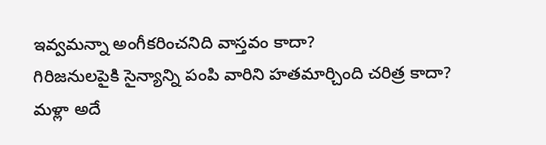ఇవ్వ‌మ‌న్నా అంగీక‌రించ‌నిది వాస్త‌వం కాదా?
గిరిజ‌నుల‌పైకి సైన్యాన్ని పంపి వారిని హ‌త‌మార్చింది చ‌రిత్ర కాదా?
మ‌ళ్లా అదే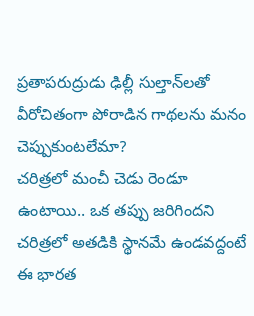ప్ర‌తాప‌రుద్రుడు ఢిల్లీ సుల్తాన్‌ల‌తో వీరోచితంగా పోరాడిన గాథ‌ల‌ను మ‌నం చెప్పుకుంట‌లేమా?
చ‌రిత్ర‌లో మంచీ చెడు రెండూ ఉంటాయి.. ఒక త‌ప్పు జ‌రిగింద‌ని చ‌రిత్ర‌లో అత‌డికి స్థాన‌మే ఉండ‌వ‌ద్దంటే ఈ భార‌త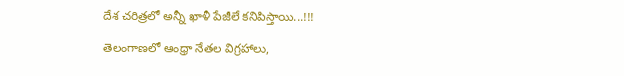దేశ చ‌రిత్ర‌లో అన్నీ ఖాళీ పేజీలే క‌నిపిస్తాయి...!!!

తెలంగాణ‌లో ఆంధ్రా నేత‌ల విగ్ర‌హాలు,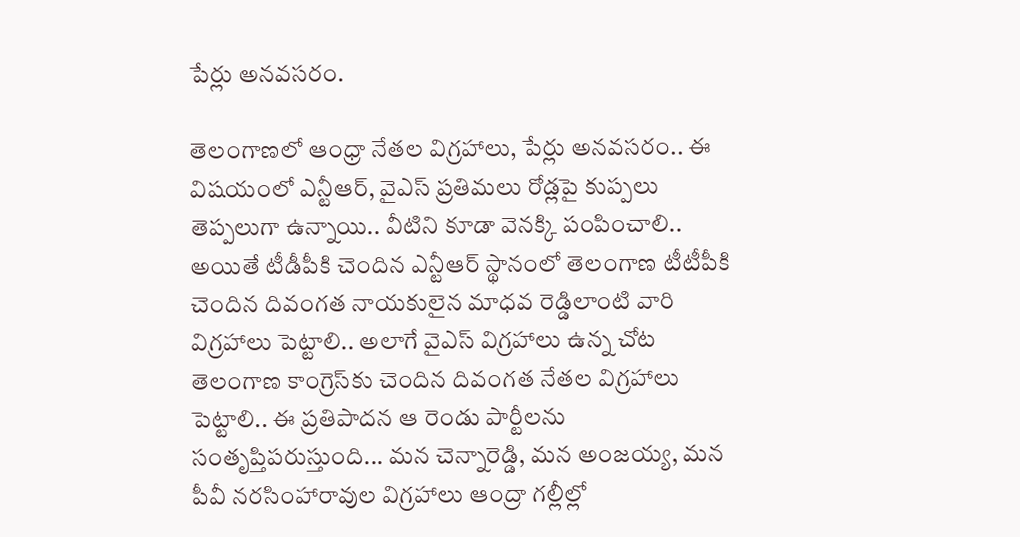పేర్లు అన‌వ‌స‌రం.

తెలంగాణ‌లో ఆంధ్రా నేత‌ల విగ్ర‌హాలు, పేర్లు అన‌వ‌స‌రం.. ఈ విష‌యంలో ఎన్టీఆర్‌, వైఎస్ ప్ర‌తిమ‌లు రోడ్ల‌పై కుప్ప‌లు తెప్ప‌లుగా ఉన్నాయి.. వీటిని కూడా వెన‌క్కి పంపించాలి.. అయితే టీడీపీకి చెందిన ఎన్టీఆర్ స్థానంలో తెలంగాణ టీటీపీకి చెందిన దివంగ‌త నాయ‌కులైన మాధ‌వ రెడ్డిలాంటి వారి విగ్ర‌హాలు పెట్టాలి.. అలాగే వైఎస్ విగ్ర‌హాలు ఉన్న చోట తెలంగాణ కాంగ్రెస్‌కు చెందిన దివంగ‌త నేత‌ల విగ్ర‌హాలు పెట్టాలి.. ఈ ప్ర‌తిపాద‌న ఆ రెండు పార్టీల‌ను సంతృప్తిప‌రుస్తుంది... మ‌న చెన్నారెడ్డి, మ‌న అంజ‌య్య‌, మ‌న పీవీ న‌ర‌సింహారావుల విగ్ర‌హాలు ఆంద్రా గ‌ల్లీల్లో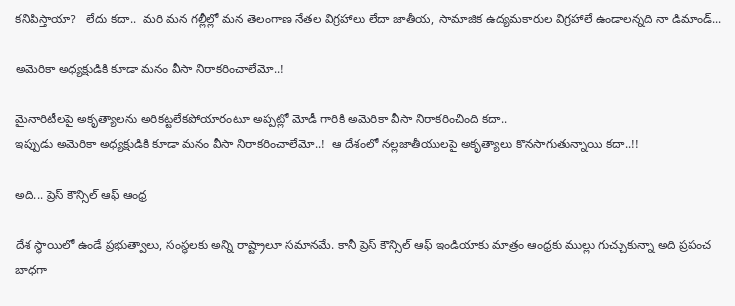క‌నిపిస్తాయా?   లేదు క‌దా..  మ‌రి మ‌న గ‌ల్లీల్లో మ‌న తెలంగాణ నేత‌ల విగ్ర‌హాలు లేదా జాతీయ‌, సామాజిక ఉద్య‌మ‌కారుల విగ్ర‌హాలే ఉండాల‌న్న‌ది నా డిమాండ్‌...

అమెరికా అధ్య‌క్షుడికి కూడా మ‌నం వీసా నిరాక‌రించాలేమో..!

మైనారిటీల‌పై అకృత్యాల‌ను అరిక‌ట్ట‌లేక‌పోయారంటూ అప్ప‌ట్లో మోడీ గారికి అమెరికా వీసా నిరాక‌రించింది క‌దా..
ఇప్పుడు అమెరికా అధ్య‌క్షుడికి కూడా మ‌నం వీసా నిరాక‌రించాలేమో..!  ఆ దేశంలో న‌ల్ల‌జాతీయుల‌పై అకృత్యాలు కొన‌సాగుతున్నాయి క‌దా..!!

అది... ప్రెస్ కౌన్సిల్ ఆఫ్‌ ఆంధ్ర‌

దేశ స్థాయిలో ఉండే ప్ర‌భుత్వాలు, సంస్థ‌ల‌కు అన్ని రాష్ట్రాలూ స‌మాన‌మే. కానీ ప్రెస్ కౌన్సిల్ ఆఫ్ ఇండియాకు మాత్రం ఆంధ్ర‌కు ముల్లు గుచ్చుకున్నా అది ప్ర‌పంచ బాధ‌గా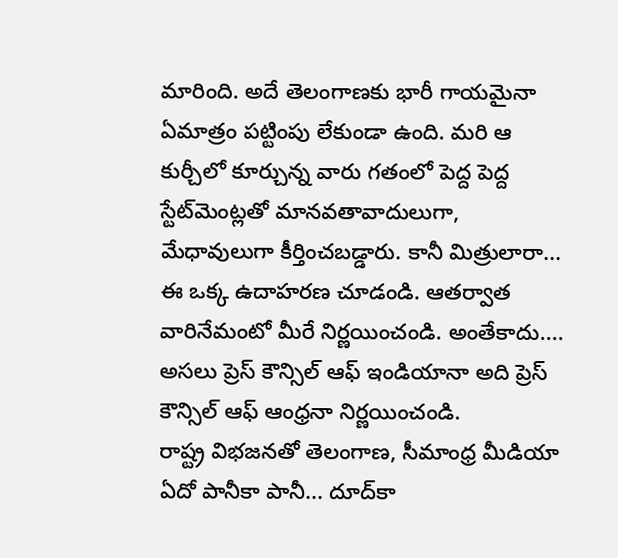మారింది. అదే తెలంగాణ‌కు భారీ గాయ‌మైనా ఏమాత్రం ప‌ట్టింపు లేకుండా ఉంది. మ‌రి ఆ కుర్చీలో కూర్చున్న వారు గ‌తంలో పెద్ద పెద్ద స్టేట్‌మెంట్ల‌తో మాన‌వ‌తావాదులుగా, మేధావులుగా కీర్తించ‌బ‌డ్డారు. కానీ మిత్రులారా... ఈ ఒక్క ఉదాహ‌ర‌ణ చూడండి. ఆత‌ర్వాత వారినేమంటో మీరే నిర్ణ‌యించండి. అంతేకాదు.... అస‌లు ప్రెస్ కౌన్సిల్ ఆఫ్ ఇండియానా అది ప్రెస్ కౌన్సిల్ ఆఫ్ ఆంధ్ర‌నా నిర్ణ‌యించండి.
రాష్ట్ర విభ‌జ‌న‌తో తెలంగాణ‌, సీమాంధ్ర మీడియా ఏదో పానీకా పానీ... దూద్‌కా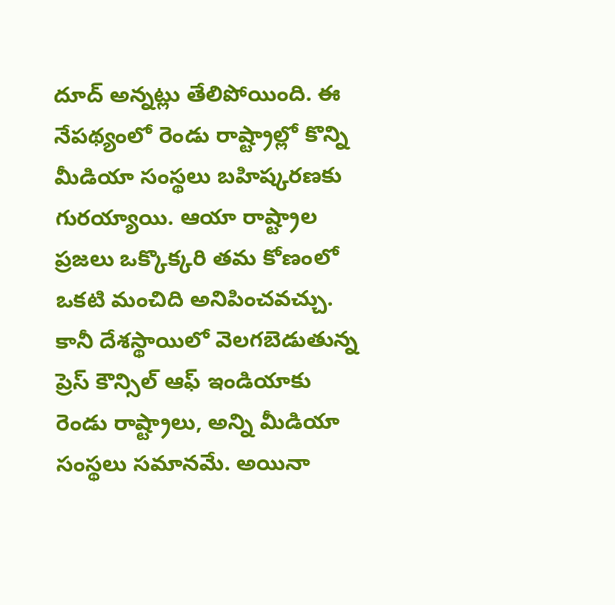దూద్ అన్న‌ట్లు తేలిపోయింది. ఈ నేప‌థ్యంలో రెండు రాష్ట్రాల్లో కొన్ని మీడియా సంస్థ‌లు బ‌హిష్క‌ర‌ణ‌కు గుర‌య్యాయి. ఆయా రాష్ట్రాల ప్ర‌జ‌లు ఒక్కొక్క‌రి తమ కోణంలో ఒక‌టి మంచిది అనిపించ‌వ‌చ్చు. కానీ దేశ‌స్థాయిలో వెల‌గ‌బెడుతున్న ప్రెస్ కౌన్సిల్ ఆఫ్ ఇండియాకు రెండు రాష్ట్రాలు, అన్ని మీడియా సంస్థ‌లు స‌మాన‌మే. అయినా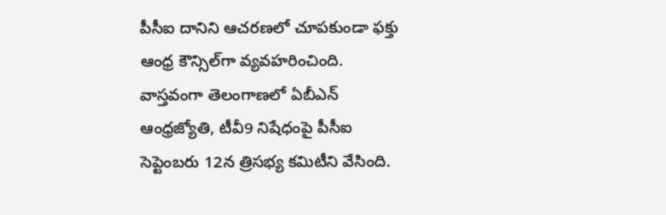పీసీఐ దానిని ఆచ‌ర‌ణ‌లో చూప‌కుండా ఫ‌క్తు ఆంధ్ర కౌన్సిల్‌గా వ్య‌వ‌హ‌రించింది. వాస్త‌వంగా తెలంగాణ‌లో ఏబీఎన్ ఆంధ్ర‌జ్యోతి, టీవీ9 నిషేధంపై పీసీఐ సెప్టెంబ‌రు 12న త్రిస‌భ్య క‌మిటీని వేసింది.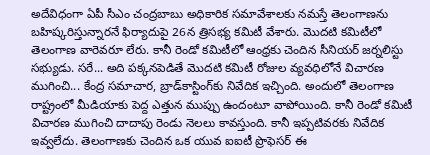అదేవిధంగా ఏపీ సీఎం చంద్ర‌బాబు అధికారిక స‌మావేశాల‌కు న‌మ‌స్తే తెలంగాణ‌ను బ‌హిష్క‌రిస్తున్నార‌నే ఫిర్యాదుపై 26న త్రిస‌భ్య క‌మిటీ వేశారు. మొద‌టి క‌మిటీలో తెలంగాణ వారెవ‌రూ లేరు. కానీ రెండో క‌మిటీలో ఆంధ్రకు చెందిన సీనియ‌ర్ జ‌ర్న‌లిస్టు స‌భ్యుడు. స‌రే... అది ప‌క్క‌న‌పెడితే మొద‌టి క‌మిటీ రోజుల వ్య‌వ‌ధిలోనే విచార‌ణ ముగించి... కేంద్ర స‌మాచార‌, బ్రాడ్‌కాస్టింగ్‌కు నివేదిక ఇచ్చింది. అందులో తెలంగాణ రాష్ట్రంలో మీడియాకు పెద్ద ఎత్తున ముప్పు ఉందంటూ వాపోయింది. కానీ రెండో క‌మిటీ విచార‌ణ ముగించి దాదాపు రెండు నెల‌లు కావ‌స్తుంది. కానీ ఇప్ప‌టివ‌ర‌కు నివేదిక ఇవ్వ‌లేదు. తెలంగాణ‌కు చెందిన ఒక యువ ఐఐటీ ప్రొఫెస‌ర్ ఈ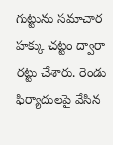గుట్టును స‌మాచార హ‌క్కు చ‌ట్టం ద్వారా ర‌ట్టు చేశారు. రెండు ఫిర్యాదుల‌పై వేసిన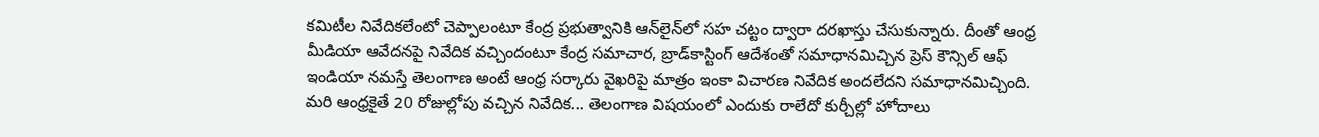క‌మిటీల నివేదిక‌లేంటో చెప్పాలంటూ కేంద్ర ప్ర‌భుత్వానికి ఆన్‌లైన్‌లో స‌హ చ‌ట్టం ద్వారా ద‌ర‌ఖాస్తు చేసుకున్నారు. దీంతో ఆంధ్ర మీడియా ఆవేద‌న‌పై నివేదిక వ‌చ్చిందంటూ కేంద్ర స‌మాచార‌, బ్రాడ్‌కాస్టింగ్ ఆదేశంతో స‌మాధాన‌మిచ్చిన ప్రెస్ కౌన్సిల్ ఆఫ్ ఇండియా న‌మ‌స్తే తెలంగాణ అంటే ఆంధ్ర స‌ర్కారు వైఖ‌రిపై మాత్రం ఇంకా విచార‌ణ నివేదిక అంద‌లేద‌ని స‌మాధాన‌మిచ్చింది. మ‌రి ఆంధ్రకైతే 20 రోజుల్లోపు వ‌చ్చిన నివేదిక‌... తెలంగాణ విష‌యంలో ఎందుకు రాలేదో కుర్చీల్లో హోదాలు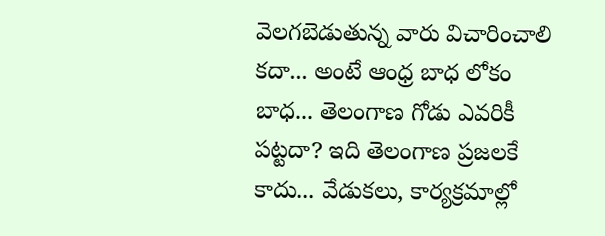వెల‌గ‌బెడుతున్న వారు విచారించాలి క‌దా... అంటే ఆంధ్ర బాధ లోకం బాధ‌... తెలంగాణ గోడు ఎవ‌రికీ ప‌ట్ట‌దా? ఇది తెలంగాణ ప్ర‌జ‌ల‌కే కాదు... వేడుక‌లు, కార్య‌క్ర‌మాల్లో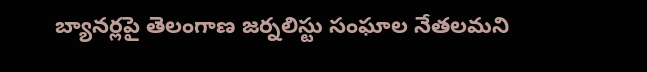బ్యాన‌ర్ల‌పై తెలంగాణ జ‌ర్న‌లిస్టు సంఘాల నేత‌ల‌మ‌ని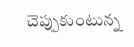చెప్పుకుంటున్న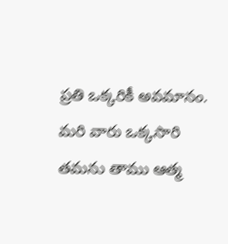ప్ర‌తి ఒక్క‌రికీ అవ‌మానం. మ‌రి వారు ఒక్క‌సారి త‌మ‌ను తాము ఆత్మ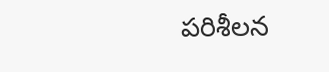ప‌రిశీల‌న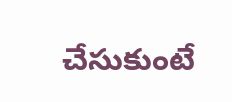చేసుకుంటే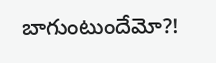బాగుంటుందేమో?!